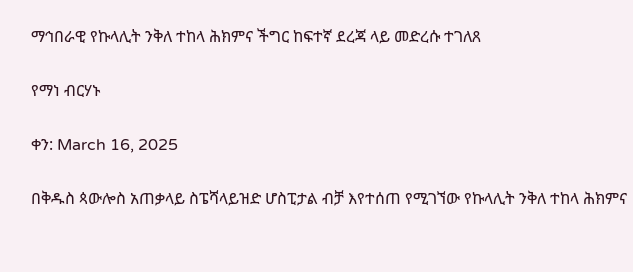ማኅበራዊ የኩላሊት ንቅለ ተከላ ሕክምና ችግር ከፍተኛ ደረጃ ላይ መድረሱ ተገለጸ

የማነ ብርሃኑ

ቀን: March 16, 2025

በቅዱስ ጳውሎስ አጠቃላይ ስፔሻላይዝድ ሆስፒታል ብቻ እየተሰጠ የሚገኘው የኩላሊት ንቅለ ተከላ ሕክምና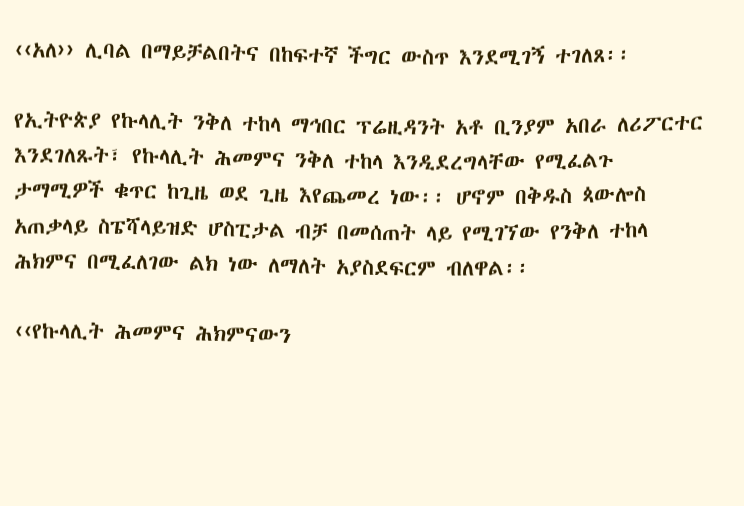‹‹አለ›› ሊባል በማይቻልበትና በከፍተኛ ችግር ውስጥ እንደሚገኝ ተገለጸ፡፡

የኢትዮጵያ የኩላሊት ንቅለ ተከላ ማኅበር ፕሬዚዳንት አቶ ቢንያም አበራ ለሪፖርተር እንደገለጹት፣ የኩላሊት ሕመምና ንቅለ ተከላ እንዲደረግላቸው የሚፈልጉ ታማሚዎች ቁጥር ከጊዜ ወደ ጊዜ እየጨመረ ነው፡፡ ሆኖም በቅዱስ ጳውሎስ አጠቃላይ ስፔሻላይዝድ ሆስፒታል ብቻ በመሰጠት ላይ የሚገኘው የንቅለ ተከላ ሕክምና በሚፈለገው ልክ ነው ለማለት አያስደፍርም ብለዋል፡፡

‹‹የኩላሊት ሕመምና ሕክምናውን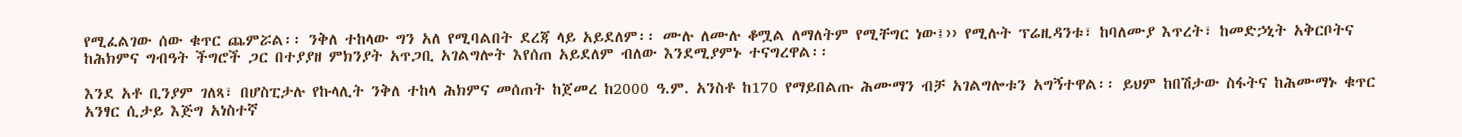የሚፈልገው ሰው ቁጥር ጨምሯል፡፡ ንቅለ ተከላው ግን አለ የሚባልበት ደረጃ ላይ አይደለም፡፡ ሙሉ ለሙሉ ቆሟል ለማለትም የሚቸግር ነው፤›› የሚሉት ፕሬዚዳንቱ፣ ከባለሙያ እጥረት፣ ከመድኃኒት አቅርቦትና ከሕክምና ግብዓት ችግሮች ጋር በተያያዘ ምክንያት አጥጋቢ አገልግሎት እየሰጠ አይደለም ብለው እንደሚያምኑ ተናግረዋል፡፡

እንደ አቶ ቢንያም ገለጻ፣ በሆስፒታሉ የኩላሊት ንቅለ ተከላ ሕክምና መሰጠት ከጀመረ ከ2000 ዓ.ም. አንስቶ ከ170 የማይበልጡ ሕሙማን ብቻ አገልግሎቱን አግኝተዋል፡፡ ይህም ከበሽታው ስፋትና ከሕሙማኑ ቁጥር አንፃር ሲታይ እጅግ አነስተኛ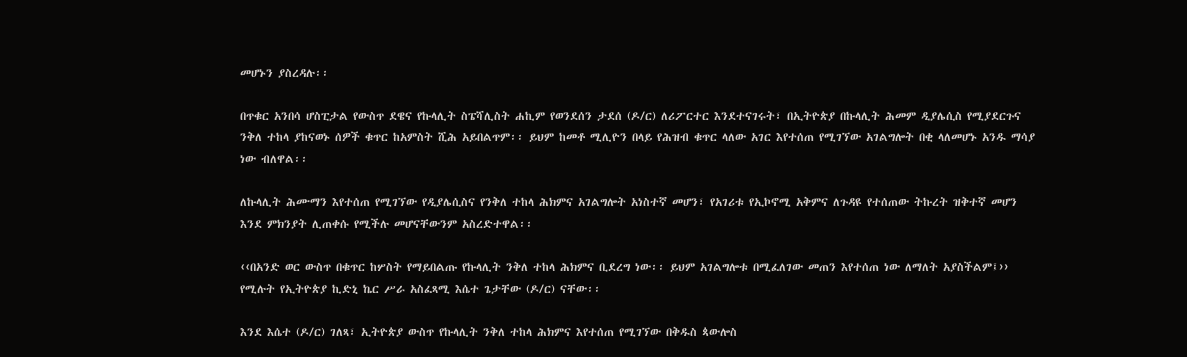መሆኑን ያስረዳሉ፡፡

በጥቁር አንበሳ ሆስፒታል የውስጥ ደዌና የኩላሊት ስፔሻሊስት ሐኪም የወንደሰን ታደሰ (ዶ/ር) ለሪፖርተር እንደተናገሩት፣ በኢትዮጵያ በኩላሊት ሕመም ዲያሌሲስ የሚያደርጉና ንቅለ ተከላ ያከናወኑ ሰዎች ቁጥር ከአምስት ሺሕ አይበልጥም፡፡ ይህም ከመቶ ሚሊዮን በላይ የሕዝብ ቁጥር ላለው አገር እየተሰጠ የሚገኘው አገልግሎት በቂ ላለመሆኑ አንዱ ማሳያ ነው ብለዋል፡፡

ለኩላሊት ሕሙማን እየተሰጠ የሚገኘው የዲያሌሲስና የንቅለ ተከላ ሕክምና አገልግሎት አነስተኛ መሆን፣ የአገሪቱ የኢኮኖሚ አቅምና ለጉዳዩ የተሰጠው ትኩረት ዝቅተኛ መሆን እንደ ምክንያት ሊጠቀሱ የሚችሉ መሆናቸውንም አስረድተዋል፡፡

‹‹በአንድ ወር ውስጥ በቁጥር ከሦስት የማይበልጡ የኩላሊት ንቅለ ተከላ ሕክምና ቢደረግ ነው፡፡ ይህም አገልግሎቱ በሚፈለገው መጠን እየተሰጠ ነው ለማለት አያስችልም፤›› የሚሉት የኢትዮጵያ ኪድኒ ኬር ሥራ አስፈጻሚ እሴተ ጌታቸው (ዶ/ር) ናቸው፡፡

እንደ እሴተ (ዶ/ር) ገለጻ፣ ኢትዮጵያ ውስጥ የኩላሊት ንቅለ ተከላ ሕክምና እየተሰጠ የሚገኘው በቅዱስ ጳውሎስ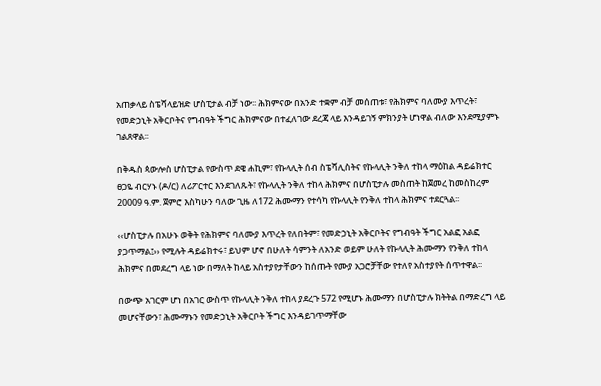አጠቃላይ ስፔሻላይዝድ ሆስፒታል ብቻ ነው፡፡ ሕክምናው በአንድ ተቋም ብቻ መሰጠቱ፣ የሕክምና ባለሙያ እጥረት፣ የመድኃኒት አቅርቦትና የግብዓት ችግር ሕክምናው በተፈለገው ደረጃ ላይ እንዳይገኝ ምክንያት ሆነዋል ብለው እንደሚያምኑ ገልጸዋል፡፡

በቅዱስ ጳውሎስ ሆስፒታል የውስጥ ደዌ ሐኪም፣ የኩላሊት ሰብ ስፔሻሊስትና የኩላሊት ንቅለ ተከላ ማዕከል ዳይሬክተር ፀጋዬ ብርሃኑ (ዶ/ር) ለሪፖርተር እንደገለጹት፣ የኩላሊት ንቅለ ተከላ ሕክምና በሆስፒታሉ መስጠት ከጀመረ ከመስከረም 20009 ዓ.ም. ጀምሮ እስካሁን ባለው ጊዜ ለ172 ሕሙማን የተሳካ የኩላሊት የንቅለ ተከላ ሕክምና ተደርጓል፡፡

‹‹ሆስፒታሉ በአሁኑ ወቅት የሕክምና ባለሙያ እጥረት የለበትም፣ የመድኃኒት አቅርቦትና የግብዓት ችግር አልፎ አልፎ ያጋጥማል፤›› የሚሉት ዳይሬክተሩ፣ ይህም ሆኖ በሁለት ሳምንት ለአንድ ወይም ሁለት የኩላሊት ሕሙማን የንቅለ ተከላ ሕክምና በመደረግ ላይ ነው በማለት ከላይ አስተያየታቸውን ከሰጡት የሙያ አጋሮቻቸው የተለየ አስተያየት ሰጥተዋል፡፡

በውጭ አገርም ሆነ በአገር ውስጥ የኩላሊት ንቅለ ተከላ ያደረጉ 572 የሚሆኑ ሕሙማን በሆስፒታሉ ክትትል በማድረግ ላይ መሆናቸውን፣ ሕሙማኑን የመድኃኒት አቅርቦት ችግር እንዳይገጥማቸው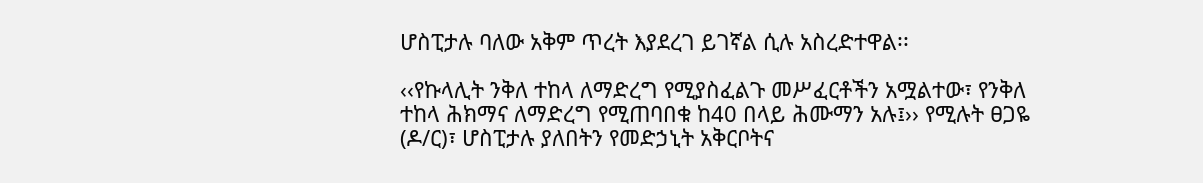ሆስፒታሉ ባለው አቅም ጥረት እያደረገ ይገኛል ሲሉ አስረድተዋል፡፡

‹‹የኩላሊት ንቅለ ተከላ ለማድረግ የሚያስፈልጉ መሥፈርቶችን አሟልተው፣ የንቅለ ተከላ ሕክማና ለማድረግ የሚጠባበቁ ከ40 በላይ ሕሙማን አሉ፤›› የሚሉት ፀጋዬ (ዶ/ር)፣ ሆስፒታሉ ያለበትን የመድኃኒት አቅርቦትና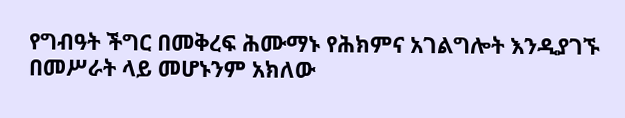የግብዓት ችግር በመቅረፍ ሕሙማኑ የሕክምና አገልግሎት እንዲያገኙ በመሥራት ላይ መሆኑንም አክለው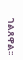ገልጸዋል፡፡